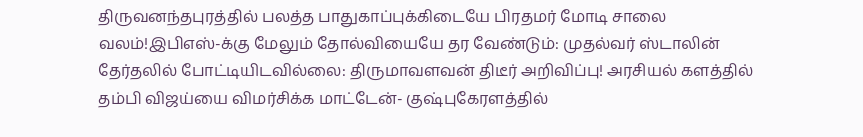திருவனந்தபுரத்தில் பலத்த பாதுகாப்புக்கிடையே பிரதமர் மோடி சாலை வலம்!இபிஎஸ்-க்கு மேலும் தோல்வியையே தர வேண்டும்: முதல்வர் ஸ்டாலின் தேர்தலில் போட்டியிடவில்லை: திருமாவளவன் திடீர் அறிவிப்பு! அரசியல் களத்தில் தம்பி விஜய்யை விமர்சிக்க மாட்டேன்- குஷ்புகேரளத்தில்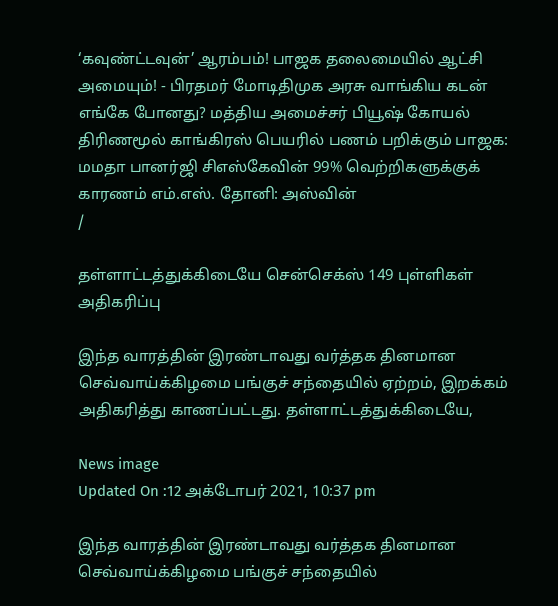‘கவுண்ட்டவுன்’ ஆரம்பம்! பாஜக தலைமையில் ஆட்சி அமையும்! - பிரதமர் மோடிதிமுக அரசு வாங்கிய கடன் எங்கே போனது? மத்திய அமைச்சர் பியூஷ் கோயல் திரிணமூல் காங்கிரஸ் பெயரில் பணம் பறிக்கும் பாஜக: மமதா பானர்ஜி சிஎஸ்கேவின் 99% வெற்றிகளுக்குக் காரணம் எம்.எஸ். தோனி: அஸ்வின்
/

தள்ளாட்டத்துக்கிடையே சென்செக்ஸ் 149 புள்ளிகள் அதிகரிப்பு

இந்த வாரத்தின் இரண்டாவது வர்த்தக தினமான செவ்வாய்க்கிழமை பங்குச் சந்தையில் ஏற்றம், இறக்கம் அதிகரித்து காணப்பட்டது. தள்ளாட்டத்துக்கிடையே,

News image
Updated On :12 அக்டோபர் 2021, 10:37 pm

இந்த வாரத்தின் இரண்டாவது வர்த்தக தினமான செவ்வாய்க்கிழமை பங்குச் சந்தையில்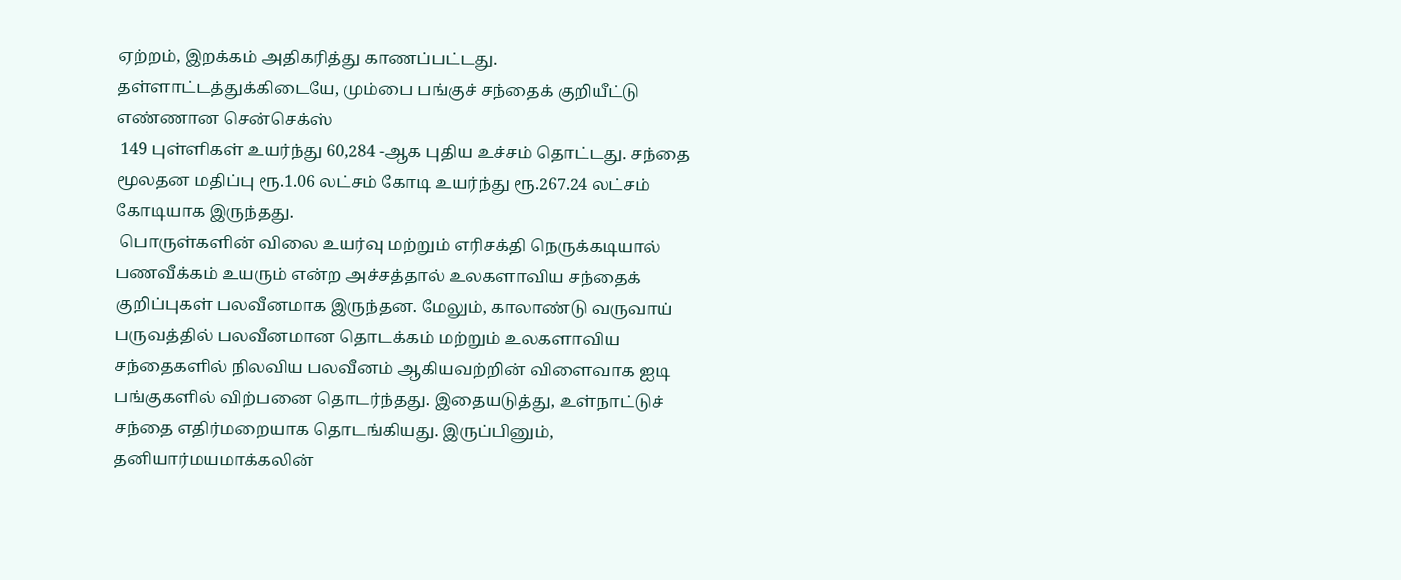ஏற்றம், இறக்கம் அதிகரித்து காணப்பட்டது. தள்ளாட்டத்துக்கிடையே, மும்பை பங்குச் சந்தைக் குறியீட்டு எண்ணான சென்செக்ஸ்
 149 புள்ளிகள் உயர்ந்து 60,284 -ஆக புதிய உச்சம் தொட்டது. சந்தை மூலதன மதிப்பு ரூ.1.06 லட்சம் கோடி உயர்ந்து ரூ.267.24 லட்சம் கோடியாக இருந்தது.
 பொருள்களின் விலை உயர்வு மற்றும் எரிசக்தி நெருக்கடியால் பணவீக்கம் உயரும் என்ற அச்சத்தால் உலகளாவிய சந்தைக் குறிப்புகள் பலவீனமாக இருந்தன. மேலும், காலாண்டு வருவாய் பருவத்தில் பலவீனமான தொடக்கம் மற்றும் உலகளாவிய சந்தைகளில் நிலவிய பலவீனம் ஆகியவற்றின் விளைவாக ஐடி பங்குகளில் விற்பனை தொடர்ந்தது. இதையடுத்து, உள்நாட்டுச் சந்தை எதிர்மறையாக தொடங்கியது. இருப்பினும், தனியார்மயமாக்கலின்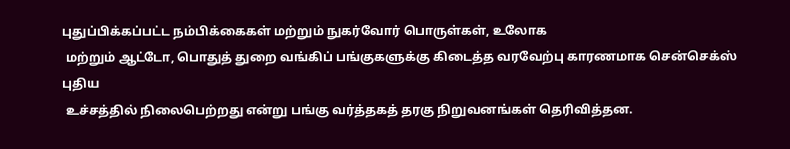புதுப்பிக்கப்பட்ட நம்பிக்கைகள் மற்றும் நுகர்வோர் பொருள்கள், உலோக
 மற்றும் ஆட்டோ, பொதுத் துறை வங்கிப் பங்குகளுக்கு கிடைத்த வரவேற்பு காரணமாக சென்செக்ஸ் புதிய
 உச்சத்தில் நிலைபெற்றது என்று பங்கு வர்த்தகத் தரகு நிறுவனங்கள் தெரிவித்தன.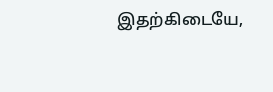இதற்கிடையே,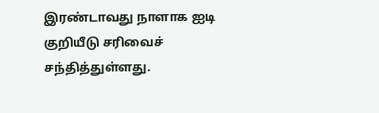இரண்டாவது நாளாக ஐடி குறியீடு சரிவைச் சந்தித்துள்ளது.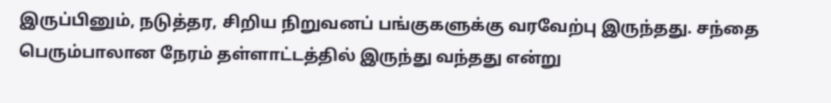இருப்பினும், நடுத்தர, சிறிய நிறுவனப் பங்குகளுக்கு வரவேற்பு இருந்தது. சந்தை பெரும்பாலான நேரம் தள்ளாட்டத்தில் இருந்து வந்தது என்று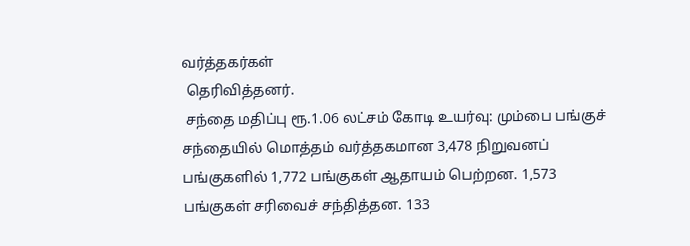வர்த்தகர்கள்
 தெரிவித்தனர்.
 சந்தை மதிப்பு ரூ.1.06 லட்சம் கோடி உயர்வு: மும்பை பங்குச் சந்தையில் மொத்தம் வர்த்தகமான 3,478 நிறுவனப் பங்குகளில் 1,772 பங்குகள் ஆதாயம் பெற்றன. 1,573 பங்குகள் சரிவைச் சந்தித்தன. 133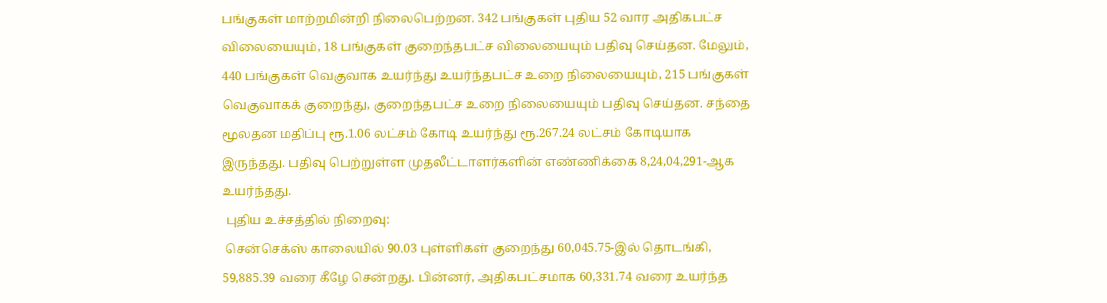பங்குகள் மாற்றமின்றி நிலைபெற்றன. 342 பங்குகள் புதிய 52 வார அதிகபட்ச விலையையும், 18 பங்குகள் குறைந்தபட்ச விலையையும் பதிவு செய்தன. மேலும், 440 பங்குகள் வெகுவாக உயர்ந்து உயர்ந்தபட்ச உறை நிலையையும், 215 பங்குகள் வெகுவாகக் குறைந்து, குறைந்தபட்ச உறை நிலையையும் பதிவு செய்தன. சந்தை மூலதன மதிப்பு ரூ.1.06 லட்சம் கோடி உயர்ந்து ரூ.267.24 லட்சம் கோடியாக இருந்தது. பதிவு பெற்றுள்ள முதலீட்டாளர்களின் எண்ணிக்கை 8,24,04,291-ஆக உயர்ந்தது.
 புதிய உச்சத்தில் நிறைவு:
 சென்செக்ஸ் காலையில் 90.03 புள்ளிகள் குறைந்து 60,045.75-இல் தொடங்கி, 59,885.39 வரை கீழே சென்றது. பின்னர், அதிகபட்சமாக 60,331.74 வரை உயர்ந்த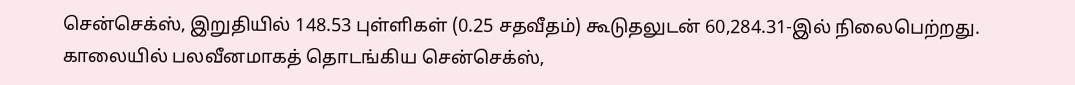சென்செக்ஸ், இறுதியில் 148.53 புள்ளிகள் (0.25 சதவீதம்) கூடுதலுடன் 60,284.31-இல் நிலைபெற்றது. காலையில் பலவீனமாகத் தொடங்கிய சென்செக்ஸ்,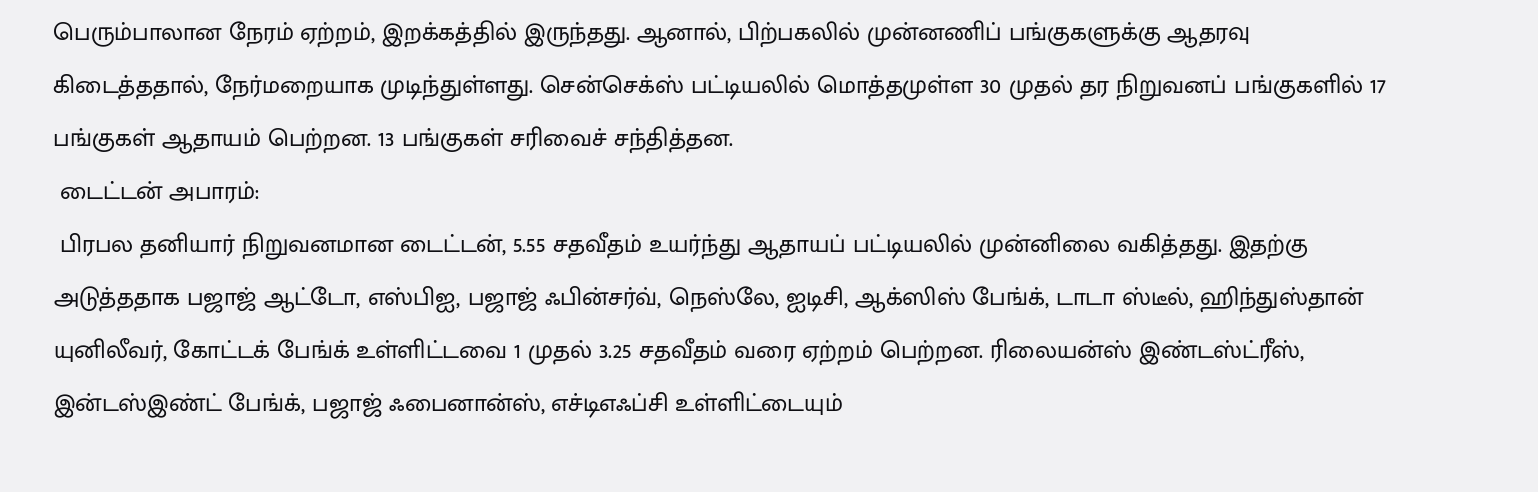பெரும்பாலான நேரம் ஏற்றம், இறக்கத்தில் இருந்தது. ஆனால், பிற்பகலில் முன்னணிப் பங்குகளுக்கு ஆதரவு கிடைத்ததால், நேர்மறையாக முடிந்துள்ளது. சென்செக்ஸ் பட்டியலில் மொத்தமுள்ள 30 முதல் தர நிறுவனப் பங்குகளில் 17 பங்குகள் ஆதாயம் பெற்றன. 13 பங்குகள் சரிவைச் சந்தித்தன.
 டைட்டன் அபாரம்:
 பிரபல தனியார் நிறுவனமான டைட்டன், 5.55 சதவீதம் உயர்ந்து ஆதாயப் பட்டியலில் முன்னிலை வகித்தது. இதற்கு அடுத்ததாக பஜாஜ் ஆட்டோ, எஸ்பிஐ, பஜாஜ் ஃபின்சர்வ், நெஸ்லே, ஐடிசி, ஆக்ஸிஸ் பேங்க், டாடா ஸ்டீல், ஹிந்துஸ்தான் யுனிலீவர், கோட்டக் பேங்க் உள்ளிட்டவை 1 முதல் 3.25 சதவீதம் வரை ஏற்றம் பெற்றன. ரிலையன்ஸ் இண்டஸ்ட்ரீஸ், இன்டஸ்இண்ட் பேங்க், பஜாஜ் ஃபைனான்ஸ், எச்டிஎஃப்சி உள்ளிட்டையும்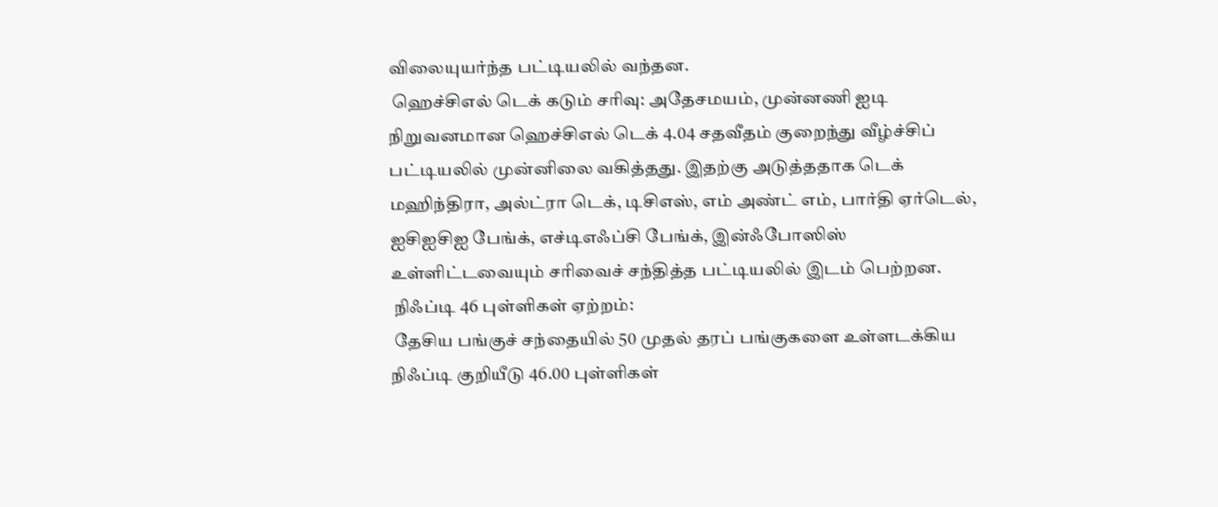விலையுயர்ந்த பட்டியலில் வந்தன.
 ஹெச்சிஎல் டெக் கடும் சரிவு: அதேசமயம், முன்னணி ஐடி நிறுவனமான ஹெச்சிஎல் டெக் 4.04 சதவீதம் குறைந்து வீழ்ச்சிப் பட்டியலில் முன்னிலை வகித்தது. இதற்கு அடுத்ததாக டெக் மஹிந்திரா, அல்ட்ரா டெக், டிசிஎஸ், எம் அண்ட் எம், பார்தி ஏர்டெல், ஐசிஐசிஐ பேங்க், எச்டிஎஃப்சி பேங்க், இன்ஃபோஸிஸ் உள்ளிட்டவையும் சரிவைச் சந்தித்த பட்டியலில் இடம் பெற்றன.
 நிஃப்டி 46 புள்ளிகள் ஏற்றம்:
 தேசிய பங்குச் சந்தையில் 50 முதல் தரப் பங்குகளை உள்ளடக்கிய நிஃப்டி குறியீடு 46.00 புள்ளிகள்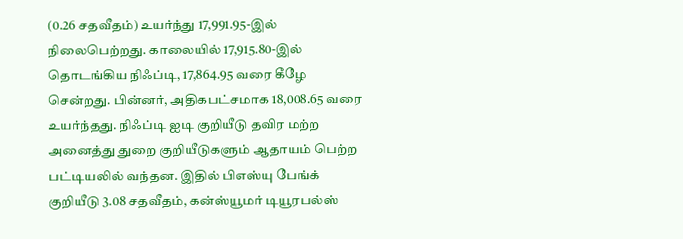(0.26 சதவீதம்) உயர்ந்து 17,991.95-இல் நிலைபெற்றது. காலையில் 17,915.80-இல் தொடங்கிய நிஃப்டி, 17,864.95 வரை கீழே சென்றது. பின்னர், அதிகபட்சமாக 18,008.65 வரை உயர்ந்தது. நிஃப்டி ஐடி குறியீடு தவிர மற்ற அனைத்து துறை குறியீடுகளும் ஆதாயம் பெற்ற பட்டியலில் வந்தன. இதில் பிஎஸ்யு பேங்க் குறியீடு 3.08 சதவீதம், கன்ஸ்யூமர் டியூரபல்ஸ்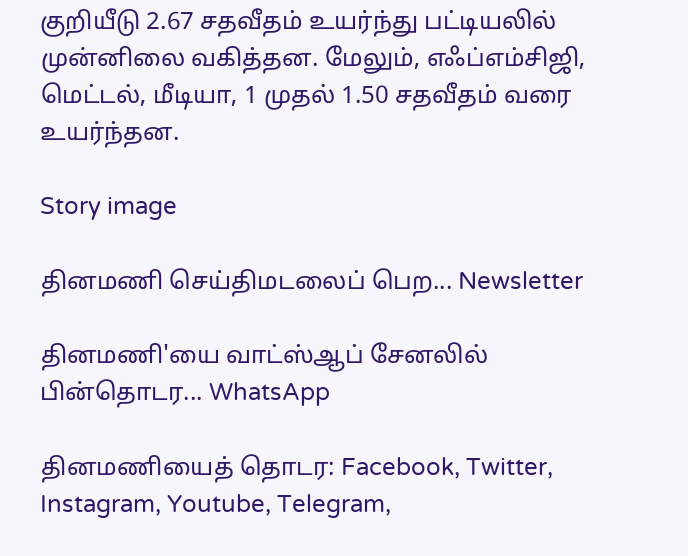குறியீடு 2.67 சதவீதம் உயர்ந்து பட்டியலில் முன்னிலை வகித்தன. மேலும், எஃப்எம்சிஜி, மெட்டல், மீடியா, 1 முதல் 1.50 சதவீதம் வரை உயர்ந்தன.

Story image

தினமணி செய்திமடலைப் பெற... Newsletter

தினமணி'யை வாட்ஸ்ஆப் சேனலில் பின்தொடர... WhatsApp

தினமணியைத் தொடர: Facebook, Twitter, Instagram, Youtube, Telegram,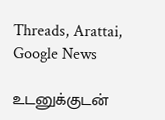Threads, Arattai, Google News

உடனுக்குடன்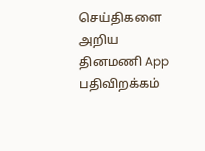செய்திகளை அறிய தினமணி App பதிவிறக்கம்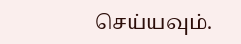செய்யவும்.